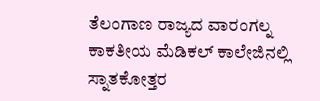ತೆಲಂಗಾಣ ರಾಜ್ಯದ ವಾರಂಗಲ್ನ ಕಾಕತೀಯ ಮೆಡಿಕಲ್ ಕಾಲೇಜಿನಲ್ಲಿ ಸ್ನಾತಕೋತ್ತರ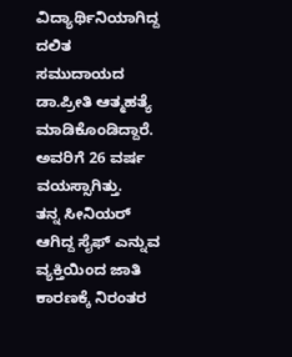ವಿದ್ಯಾರ್ಥಿನಿಯಾಗಿದ್ದ ದಲಿತ ಸಮುದಾಯದ ಡಾ.ಪ್ರೀತಿ ಆತ್ಮಹತ್ಯೆ ಮಾಡಿಕೊಂಡಿದ್ದಾರೆ. ಅವರಿಗೆ 26 ವರ್ಷ ವಯಸ್ಸಾಗಿತ್ತು.
ತನ್ನ ಸೀನಿಯರ್ ಆಗಿದ್ದ ಸೈಫ್ ಎನ್ನುವ ವ್ಯಕ್ತಿಯಿಂದ ಜಾತಿ ಕಾರಣಕ್ಕೆ ನಿರಂತರ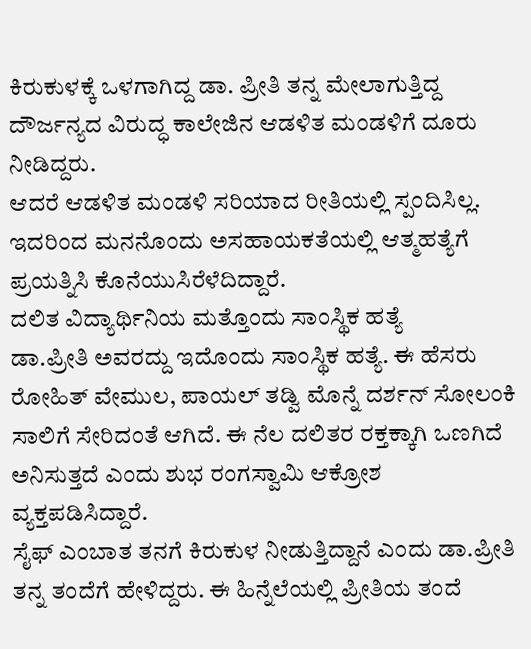ಕಿರುಕುಳಕ್ಕೆ ಒಳಗಾಗಿದ್ದ ಡಾ. ಪ್ರೀತಿ ತನ್ನ ಮೇಲಾಗುತ್ತಿದ್ದ ದೌರ್ಜನ್ಯದ ವಿರುದ್ಧ ಕಾಲೇಜಿನ ಆಡಳಿತ ಮಂಡಳಿಗೆ ದೂರು ನೀಡಿದ್ದರು.
ಆದರೆ ಆಡಳಿತ ಮಂಡಳಿ ಸರಿಯಾದ ರೀತಿಯಲ್ಲಿ ಸ್ಪಂದಿಸಿಲ್ಲ. ಇದರಿಂದ ಮನನೊಂದು ಅಸಹಾಯಕತೆಯಲ್ಲಿ ಆತ್ಮಹತ್ಯೆಗೆ ಪ್ರಯತ್ನಿಸಿ ಕೊನೆಯುಸಿರೆಳೆದಿದ್ದಾರೆ.
ದಲಿತ ವಿದ್ಯಾರ್ಥಿನಿಯ ಮತ್ತೊಂದು ಸಾಂಸ್ಥಿಕ ಹತ್ಯೆ
ಡಾ.ಪ್ರೀತಿ ಅವರದ್ದು ಇದೊಂದು ಸಾಂಸ್ಥಿಕ ಹತ್ಯೆ. ಈ ಹೆಸರು ರೋಹಿತ್ ವೇಮುಲ, ಪಾಯಲ್ ತಡ್ವಿ ಮೊನ್ನೆ ದರ್ಶನ್ ಸೋಲಂಕಿ ಸಾಲಿಗೆ ಸೇರಿದಂತೆ ಆಗಿದೆ. ಈ ನೆಲ ದಲಿತರ ರಕ್ತಕ್ಕಾಗಿ ಒಣಗಿದೆ ಅನಿಸುತ್ತದೆ ಎಂದು ಶುಭ ರಂಗಸ್ವಾಮಿ ಆಕ್ರೋಶ ವ್ಯಕ್ತಪಡಿಸಿದ್ದಾರೆ.
ಸೈಫ್ ಎಂಬಾತ ತನಗೆ ಕಿರುಕುಳ ನೀಡುತ್ತಿದ್ದಾನೆ ಎಂದು ಡಾ.ಪ್ರೀತಿ ತನ್ನ ತಂದೆಗೆ ಹೇಳಿದ್ದರು. ಈ ಹಿನ್ನೆಲೆಯಲ್ಲಿ ಪ್ರೀತಿಯ ತಂದೆ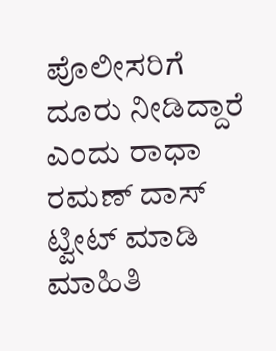ಪೊಲೀಸರಿಗೆ ದೂರು ನೀಡಿದ್ದಾರೆ ಎಂದು ರಾಧಾ ರಮಣ್ ದಾಸ್ ಟ್ವೀಟ್ ಮಾಡಿ ಮಾಹಿತಿ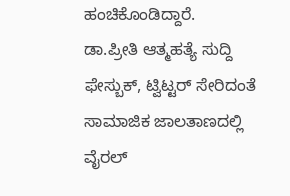ಹಂಚಿಕೊಂಡಿದ್ದಾರೆ.
ಡಾ.ಪ್ರೀತಿ ಆತ್ಮಹತ್ಯೆ ಸುದ್ದಿ ಫೇಸ್ಬುಕ್, ಟ್ವಿಟ್ಟರ್ ಸೇರಿದಂತೆ ಸಾಮಾಜಿಕ ಜಾಲತಾಣದಲ್ಲಿ ವೈರಲ್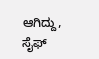ಆಗಿದ್ದು, ಸೈಫ್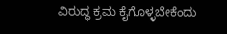ವಿರುದ್ಧ ಕ್ರಮ ಕೈಗೊಳ್ಳಬೇಕೆಂದು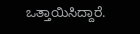ಒತ್ತಾಯಿಸಿದ್ದಾರೆ.